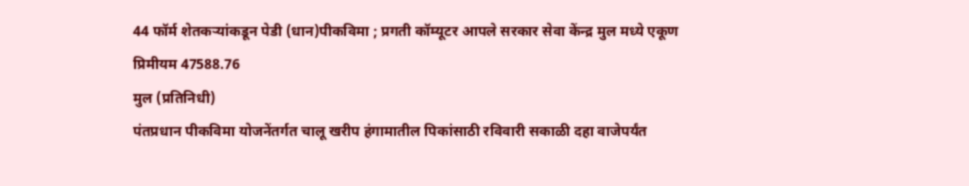44 फॉर्म शेतकऱ्यांकडून पेडी (धान)पीकविमा ; प्रगती कॉम्यूटर आपले सरकार सेवा केंन्द्र मुल मध्ये एकूण प्रिमीयम 47588.76
मुल (प्रतिनिधी)
पंतप्रधान पीकविमा योजनेंतर्गत चालू खरीप हंगामातील पिकांसाठी रविवारी सकाळी दहा वाजेपर्यंत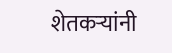शेतकऱ्यांनी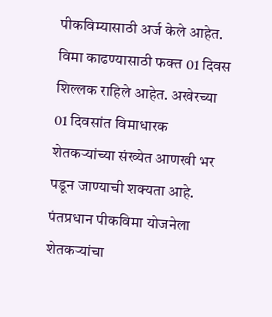पीकविम्यासाठी अर्ज केले आहेत. विमा काढण्यासाठी फक्त 01 दिवस शिल्लक राहिले आहेत. अखेरच्या 01 दिवसांत विमाधारक शेतकऱ्यांच्या संख्येत आणखी भर पडून जाण्याची शक्यता आहे. पंतप्रधान पीकविमा योजनेला शेतकऱ्यांचा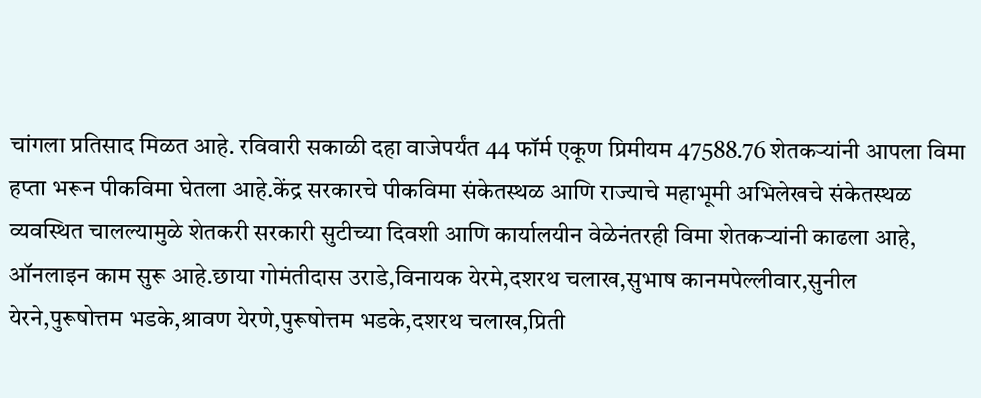चांगला प्रतिसाद मिळत आहे. रविवारी सकाळी दहा वाजेपर्यंत 44 फॉर्म एकूण प्रिमीयम 47588.76 शेतकऱ्यांनी आपला विमा हप्ता भरून पीकविमा घेतला आहे.केंद्र सरकारचे पीकविमा संकेतस्थळ आणि राज्याचे महाभूमी अभिलेखचे संकेतस्थळ व्यवस्थित चालल्यामुळे शेतकरी सरकारी सुटीच्या दिवशी आणि कार्यालयीन वेळेनंतरही विमा शेतकऱ्यांनी काढला आहे, ऑनलाइन काम सुरू आहे.छाया गोमंतीदास उराडे,विनायक येरमे,दशरथ चलाख,सुभाष कानमपेल्लीवार,सुनील येरने,पुरूषोत्तम भडके,श्रावण येरणे,पुरूषोत्तम भडके,दशरथ चलाख,प्रिती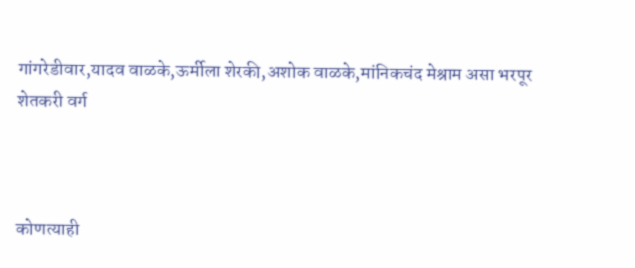गांगरेडीवार,यादव वाळके,ऊर्मीला शेरकी,अशोक वाळके,मांनिकचंद मेश्राम असा भरपूर शेतकरी वर्ग



कोणत्याही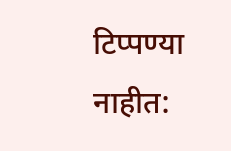टिप्पण्या नाहीत: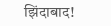झिंदाबाद!